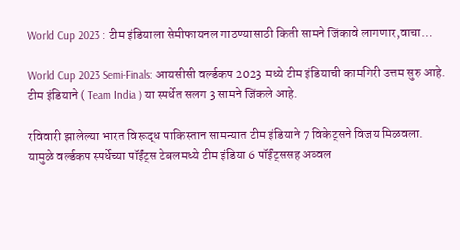World Cup 2023 : टीम इंडियाला सेमीफायनल गाठण्यासाठी किती सामने जिंकावे लागणार,वाचा…

World Cup 2023 Semi-Finals: आयसीसी वर्ल्डकप 2023 मध्ये टीम इंडियाची कामगिरी उत्तम सुरु आहे. टीम इंडियाने ( Team India ) या स्पर्धेत सलग 3 सामने जिंकले आहे.

रविवारी झालेल्या भारत विरूद्ध पाकिस्तान सामन्यात टीम इंडियाने 7 विकेट्सने विजय मिळवला. यामुळे वर्ल्डकप स्पर्धेच्या पॉईंट्स टेबलमध्ये टीम इंडिया 6 पॉईंट्ससह अव्वल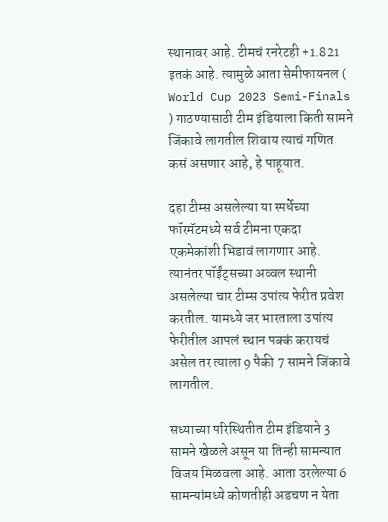स्थानावर आहे. टीमचं रनरेटही +1.821 इतकं आहे. त्यामुळे आता सेमीफायनल ( World Cup 2023 Semi-Finals ) गाठण्यासाठी टीम इंडियाला किती सामने जिंकावे लागतील शिवाय त्याचं गणित कसं असणार आहे, हे पाहूयात.

दहा टीम्स असलेल्या या स्पर्धेच्या फॉरमॅटमध्ये सर्व टीमना एकदा एकमेकांशी भिडावं लागणार आहे. त्यानंतर पॉईंट्सच्या अव्वल स्थानी असलेल्या चार टीम्स उपांत्य फेरीत प्रवेश करतील. यामध्ये जर भारताला उपांत्य फेरीतील आपलं स्थान पक्कं करायचं असेल तर त्याला 9 पैकी 7 सामने जिंकावे लागतील.

सध्याच्या परिस्थितीत टीम इंडियाने 3 सामने खेळले असून या तिन्ही सामन्यात विजय मिळवला आहे. आता उरलेल्या 6 सामन्यांमध्ये कोणतीही अडचण न येता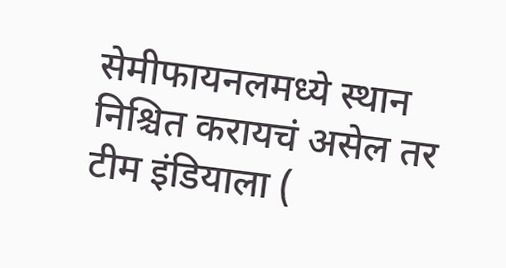सेमीफायनलमध्ये स्थान निश्चित करायचं असेल तर टीम इंडियाला (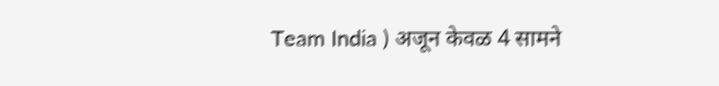Team India ) अजून केवळ 4 सामने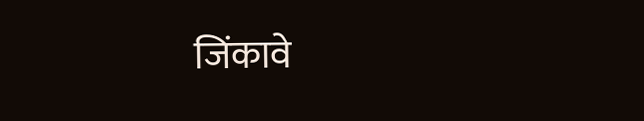जिंकावे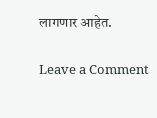लागणार आहेत.

Leave a Comment